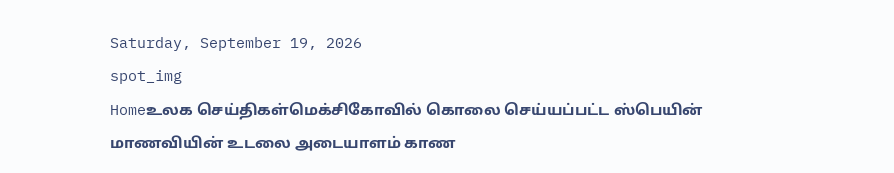Saturday, September 19, 2026
spot_img
Homeஉலக செய்திகள்மெக்சிகோவில் கொலை செய்யப்பட்ட ஸ்பெயின் மாணவியின் உடலை அடையாளம் காண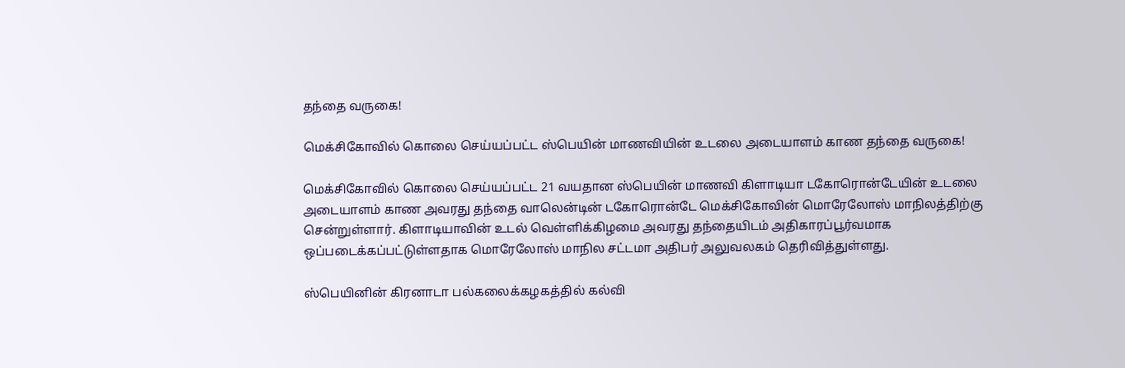தந்தை வருகை!

மெக்சிகோவில் கொலை செய்யப்பட்ட ஸ்பெயின் மாணவியின் உடலை அடையாளம் காண தந்தை வருகை!

மெக்சிகோவில் கொலை செய்யப்பட்ட 21 வயதான ஸ்பெயின் மாணவி கிளாடியா டகோரொன்டேயின் உடலை அடையாளம் காண அவரது தந்தை வாலென்டின் டகோரொன்டே மெக்சிகோவின் மொரேலோஸ் மாநிலத்திற்கு சென்றுள்ளார். கிளாடியாவின் உடல் வெள்ளிக்கிழமை அவரது தந்தையிடம் அதிகாரப்பூர்வமாக ஒப்படைக்கப்பட்டுள்ளதாக மொரேலோஸ் மாநில சட்டமா அதிபர் அலுவலகம் தெரிவித்துள்ளது.

ஸ்பெயினின் கிரனாடா பல்கலைக்கழகத்தில் கல்வி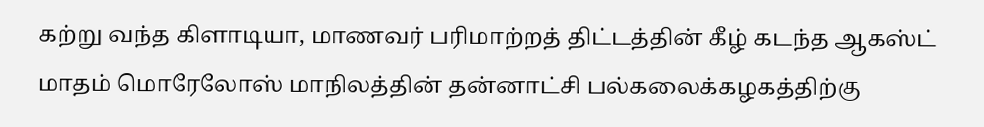கற்று வந்த கிளாடியா, மாணவர் பரிமாற்றத் திட்டத்தின் கீழ் கடந்த ஆகஸ்ட் மாதம் மொரேலோஸ் மாநிலத்தின் தன்னாட்சி பல்கலைக்கழகத்திற்கு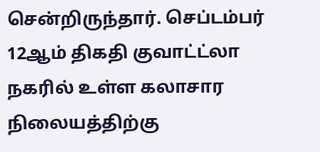சென்றிருந்தார். செப்டம்பர் 12ஆம் திகதி குவாட்ட்லா நகரில் உள்ள கலாசார நிலையத்திற்கு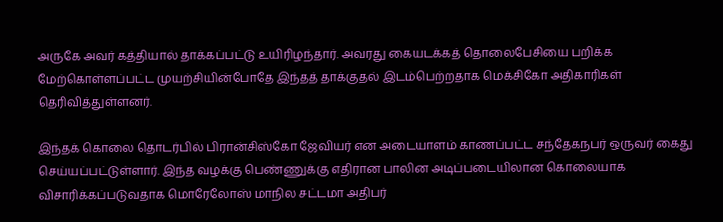அருகே அவர் கத்தியால் தாக்கப்பட்டு உயிரிழந்தார். அவரது கையடக்கத் தொலைபேசியை பறிக்க மேற்கொள்ளப்பட்ட முயற்சியின்போதே இந்தத் தாக்குதல் இடம்பெற்றதாக மெக்சிகோ அதிகாரிகள் தெரிவித்துள்ளனர்.

இந்தக் கொலை தொடர்பில் பிரான்சிஸ்கோ ஜேவியர் என அடையாளம் காணப்பட்ட சந்தேகநபர் ஒருவர் கைது செய்யப்பட்டுள்ளார். இந்த வழக்கு பெண்ணுக்கு எதிரான பாலின அடிப்படையிலான கொலையாக விசாரிக்கப்படுவதாக மொரேலோஸ் மாநில சட்டமா அதிபர்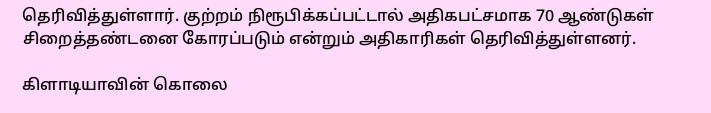தெரிவித்துள்ளார். குற்றம் நிரூபிக்கப்பட்டால் அதிகபட்சமாக 70 ஆண்டுகள் சிறைத்தண்டனை கோரப்படும் என்றும் அதிகாரிகள் தெரிவித்துள்ளனர்.

கிளாடியாவின் கொலை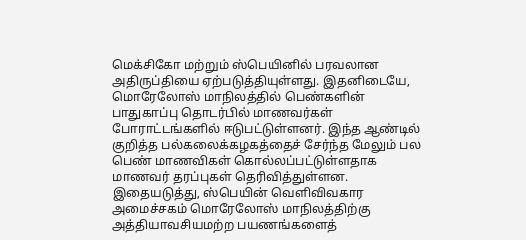மெக்சிகோ மற்றும் ஸ்பெயினில் பரவலான அதிருப்தியை ஏற்படுத்தியுள்ளது. இதனிடையே, மொரேலோஸ் மாநிலத்தில் பெண்களின் பாதுகாப்பு தொடர்பில் மாணவர்கள் போராட்டங்களில் ஈடுபட்டுள்ளனர். இந்த ஆண்டில் குறித்த பல்கலைக்கழகத்தைச் சேர்ந்த மேலும் பல பெண் மாணவிகள் கொல்லப்பட்டுள்ளதாக மாணவர் தரப்புகள் தெரிவித்துள்ளன. இதையடுத்து, ஸ்பெயின் வெளிவிவகார அமைச்சகம் மொரேலோஸ் மாநிலத்திற்கு அத்தியாவசியமற்ற பயணங்களைத்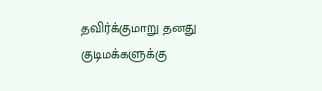தவிர்க்குமாறு தனது குடிமக்களுக்கு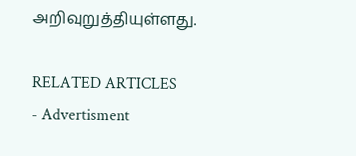அறிவுறுத்தியுள்ளது.

RELATED ARTICLES
- Advertisment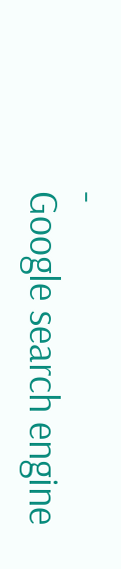-
Google search engine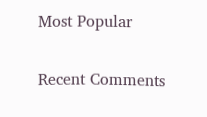Most Popular

Recent Comments